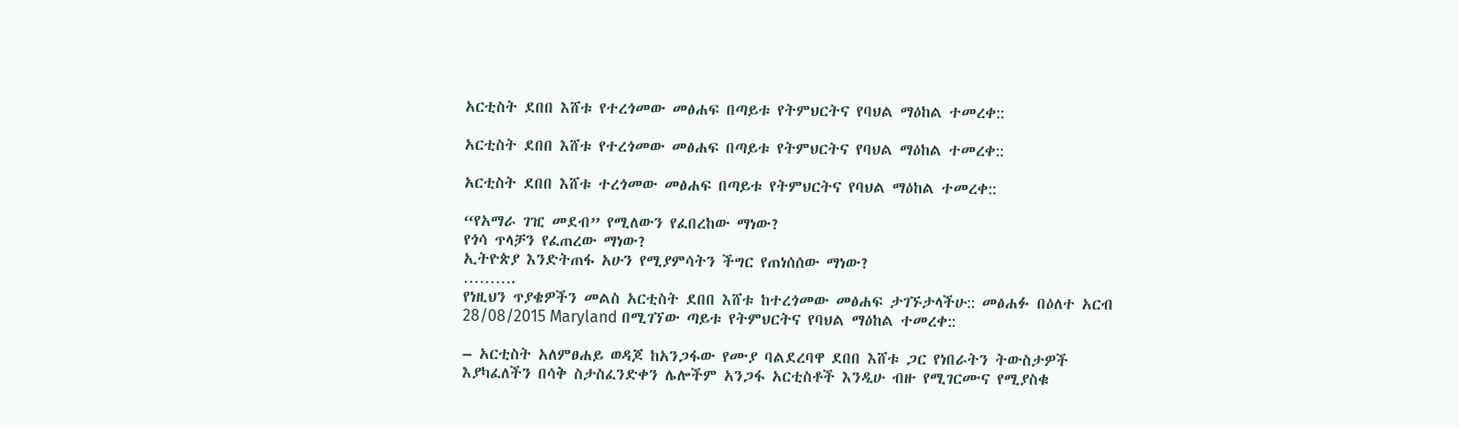አርቲስት ደበበ እሸቱ የተረጎመው መፅሐፍ በጣይቱ የትምህርትና የባህል ማዕከል ተመረቀ::

አርቲስት ደበበ እሸቱ የተረጎመው መፅሐፍ በጣይቱ የትምህርትና የባህል ማዕከል ተመረቀ::

አርቲስት ደበበ እሸቱ ተረጎመው መፅሐፍ በጣይቱ የትምህርትና የባህል ማዕከል ተመረቀ::

“የአማራ ገዢ መደብ” የሚለውን የፈበረከው ማነው?
የጎሳ ጥላቻን የፈጠረው ማነው?
ኢትዮጵያ እንድትጠፋ አሁን የሚያምሳትን ችግር የጠነሰሰው ማነው?
……….
የነዚህን ጥያቄዎችን መልስ አርቲስት ደበበ እሸቱ ከተረጎመው መፅሐፍ ታገኙታላችሁ:: መፅሐፉ በዕለተ አርብ 28/08/2015 Maryland በሚገኘው ጣይቱ የትምህርትና የባህል ማዕከል ተመረቀ::

– አርቲስት አለምፀሐይ ወዳጆ ከአንጋፋው የሙያ ባልደረባዋ ደበበ እሸቱ ጋር የነበራትን ትውስታዎች እያካፈለችን በሳቅ ስታስፈንድቀን ሌሎችም አንጋፋ አርቲስቶች እንዲሁ ብዙ የሚገርሙና የሚያስቁ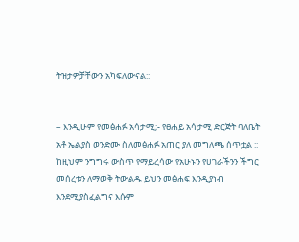ትዝታዎቻቸውን አካፍለውናል::


– እንዲሁም የመፅሐፉ አሳታሚ;- የፀሐይ አሳታሚ ድርጅት ባለቤት አቶ ኤልያስ ወንድሙ ስለመፅሐፉ አጠር ያለ መግለጫ ሰጥቷል :: ከዚህም ንግግሩ ውስጥ የማይረሳው የአሁኑን የሀገራችንን ችግር መሰረቱን ለማወቅ ትውልዱ ይህን መፅሐፍ እንዲያነብ እንደሚያስፈልግና እሱም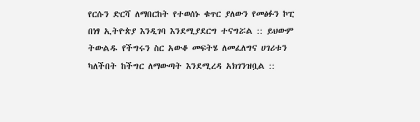የርሱን ድርሻ ለማበርከት የተወሰኑ ቁጥር ያለውን የመፅፉን ኮፒ በነፃ ኢትዮጵያ እንዲገባ እንደሚያደርግ ተናግሯል :: ይህውም ትውልዱ የችግሩን ስር አውቆ መፍትሄ ለመፈለግና ሀገሪቱን ካለችበት ከችግር ለማውጣት እንደሚረዳ አክገንዝቧል ::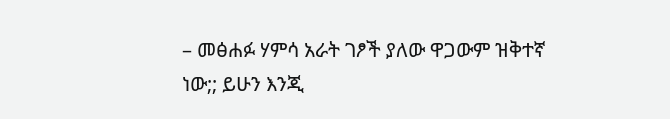– መፅሐፉ ሃምሳ አራት ገፆች ያለው ዋጋውም ዝቅተኛ ነው;; ይሁን እንጂ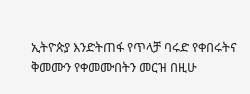ኢትዮጵያ እንድትጠፋ የጥላቻ ባሩድ የቀበሩትና ቅመሙን የቀመሙበትን መርዝ በዚሁ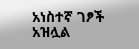አነስተኛ ገፆች አዝሏል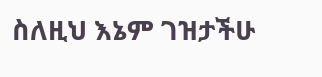ስለዚህ እኔም ገዝታችሁ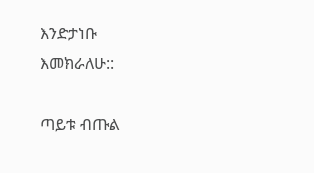እንድታነቡ እመክራለሁ::

ጣይቱ ብጡል